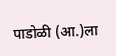पाडोळी (आ.)ला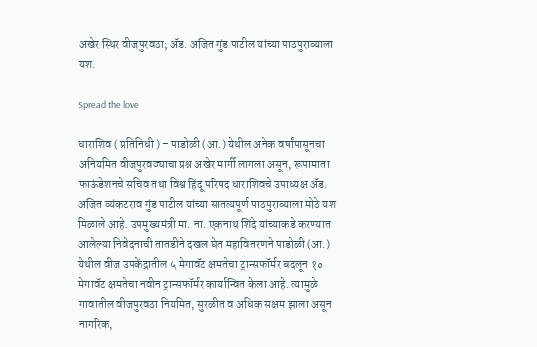अखेर स्थिर वीजपुरवठा; अ‍ॅड. अजित गुंड पाटील यांच्या पाठपुराव्याला यश.

Spread the love

धाराशिव ( प्रतिनिधी ) – पाडोळी (आ.) येथील अनेक वर्षांपासूनचा अनियमित वीजपुरवठ्याचा प्रश्न अखेर मार्गी लागला असून, रूपामाता फाऊंडेशनचे सचिव तथा विश्व हिंदू परिषद धाराशिवचे उपाध्यक्ष अ‍ॅड. अजित व्यंकटराव गुंड पाटील यांच्या सातत्यपूर्ण पाठपुराव्याला मोठे यश मिळाले आहे. उपमुख्यमंत्री मा. ना. एकनाथ शिंदे यांच्याकडे करण्यात आलेल्या निवेदनाची तातडीने दखल घेत महावितरणने पाडोळी (आ.) येथील वीज उपकेंद्रातील ५ मेगावॅट क्षमतेचा ट्रान्सफॉर्मर बदलून १० मेगावॅट क्षमतेचा नवीन ट्रान्सफॉर्मर कार्यान्वित केला आहे. त्यामुळे गावातील वीजपुरवठा नियमित, सुरळीत व अधिक सक्षम झाला असून नागरिक,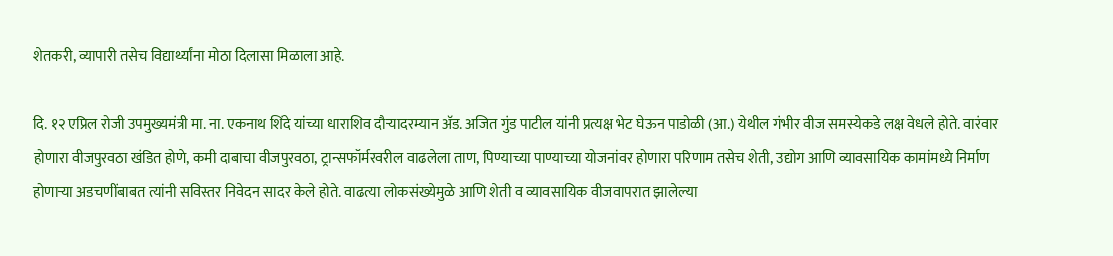शेतकरी, व्यापारी तसेच विद्यार्थ्यांना मोठा दिलासा मिळाला आहे.

दि. १२ एप्रिल रोजी उपमुख्यमंत्री मा. ना. एकनाथ शिंदे यांच्या धाराशिव दौऱ्यादरम्यान अ‍ॅड. अजित गुंड पाटील यांनी प्रत्यक्ष भेट घेऊन पाडोळी (आ.) येथील गंभीर वीज समस्येकडे लक्ष वेधले होते. वारंवार होणारा वीजपुरवठा खंडित होणे, कमी दाबाचा वीजपुरवठा, ट्रान्सफॉर्मरवरील वाढलेला ताण, पिण्याच्या पाण्याच्या योजनांवर होणारा परिणाम तसेच शेती, उद्योग आणि व्यावसायिक कामांमध्ये निर्माण होणाऱ्या अडचणींबाबत त्यांनी सविस्तर निवेदन सादर केले होते. वाढत्या लोकसंख्येमुळे आणि शेती व व्यावसायिक वीजवापरात झालेल्या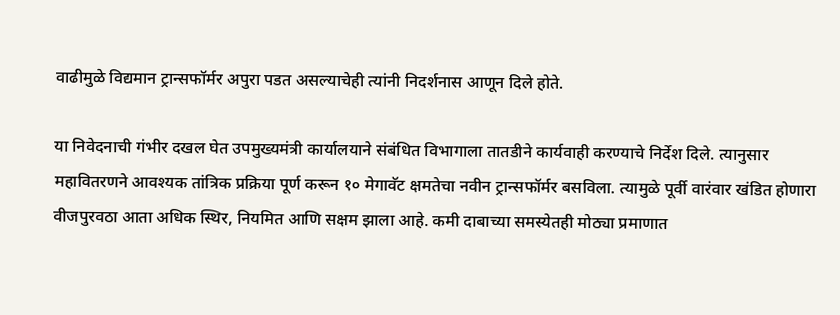वाढीमुळे विद्यमान ट्रान्सफॉर्मर अपुरा पडत असल्याचेही त्यांनी निदर्शनास आणून दिले होते.

या निवेदनाची गंभीर दखल घेत उपमुख्यमंत्री कार्यालयाने संबंधित विभागाला तातडीने कार्यवाही करण्याचे निर्देश दिले. त्यानुसार महावितरणने आवश्यक तांत्रिक प्रक्रिया पूर्ण करून १० मेगावॅट क्षमतेचा नवीन ट्रान्सफॉर्मर बसविला. त्यामुळे पूर्वी वारंवार खंडित होणारा वीजपुरवठा आता अधिक स्थिर, नियमित आणि सक्षम झाला आहे. कमी दाबाच्या समस्येतही मोठ्या प्रमाणात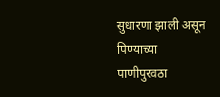सुधारणा झाली असून पिण्याच्या पाणीपुरवठा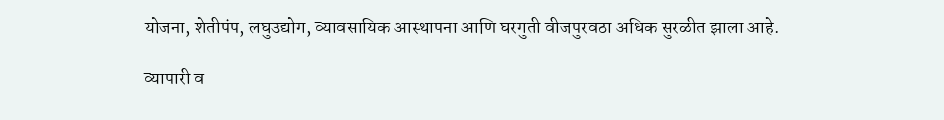योजना, शेतीपंप, लघुउद्योग, व्यावसायिक आस्थापना आणि घरगुती वीजपुरवठा अधिक सुरळीत झाला आहे.

व्यापारी व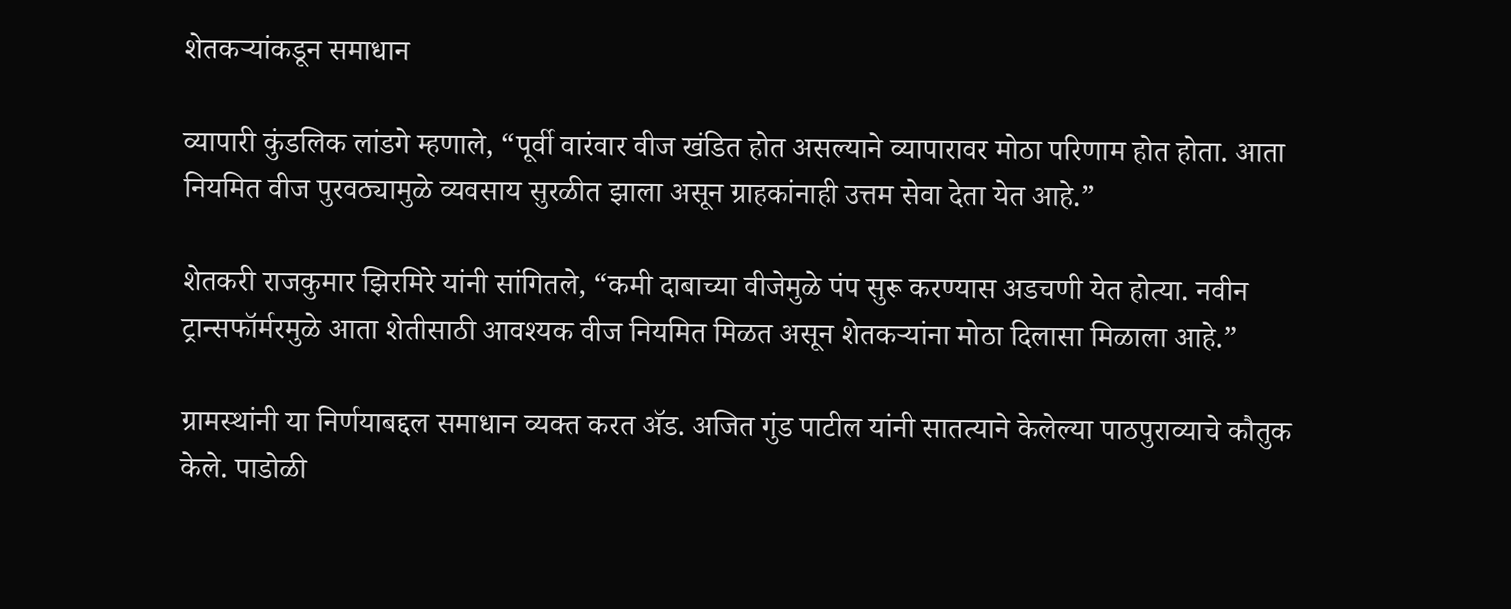शेतकऱ्यांकडून समाधान

व्यापारी कुंडलिक लांडगे म्हणाले, “पूर्वी वारंवार वीज खंडित होत असल्याने व्यापारावर मोठा परिणाम होत होता. आता नियमित वीज पुरवठ्यामुळे व्यवसाय सुरळीत झाला असून ग्राहकांनाही उत्तम सेवा देता येत आहे.”

शेतकरी राजकुमार झिरमिरे यांनी सांगितले, “कमी दाबाच्या वीजेमुळे पंप सुरू करण्यास अडचणी येत होत्या. नवीन ट्रान्सफॉर्मरमुळे आता शेतीसाठी आवश्यक वीज नियमित मिळत असून शेतकऱ्यांना मोठा दिलासा मिळाला आहे.”

ग्रामस्थांनी या निर्णयाबद्दल समाधान व्यक्त करत अ‍ॅड. अजित गुंड पाटील यांनी सातत्याने केलेल्या पाठपुराव्याचे कौतुक केले. पाडोळी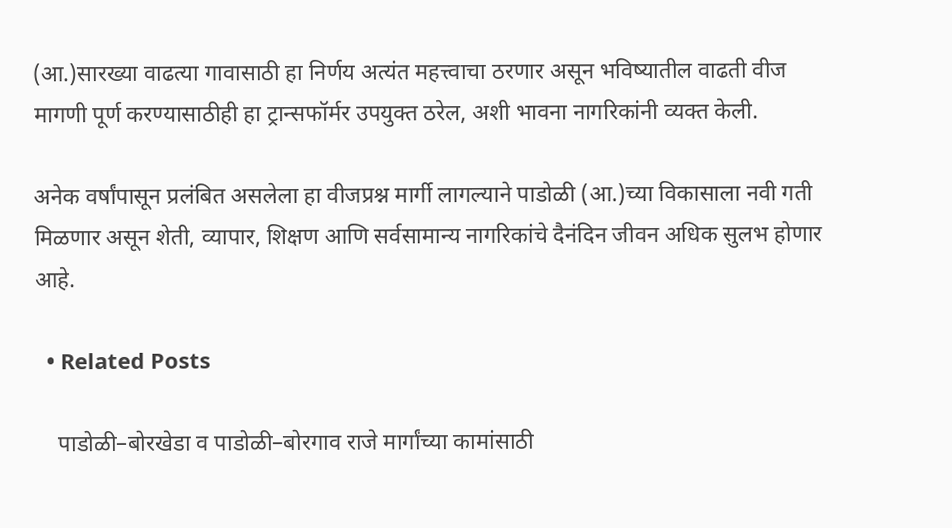(आ.)सारख्या वाढत्या गावासाठी हा निर्णय अत्यंत महत्त्वाचा ठरणार असून भविष्यातील वाढती वीज मागणी पूर्ण करण्यासाठीही हा ट्रान्सफॉर्मर उपयुक्त ठरेल, अशी भावना नागरिकांनी व्यक्त केली.

अनेक वर्षांपासून प्रलंबित असलेला हा वीजप्रश्न मार्गी लागल्याने पाडोळी (आ.)च्या विकासाला नवी गती मिळणार असून शेती, व्यापार, शिक्षण आणि सर्वसामान्य नागरिकांचे दैनंदिन जीवन अधिक सुलभ होणार आहे.

  • Related Posts

    पाडोळी–बोरखेडा व पाडोळी–बोरगाव राजे मार्गांच्या कामांसाठी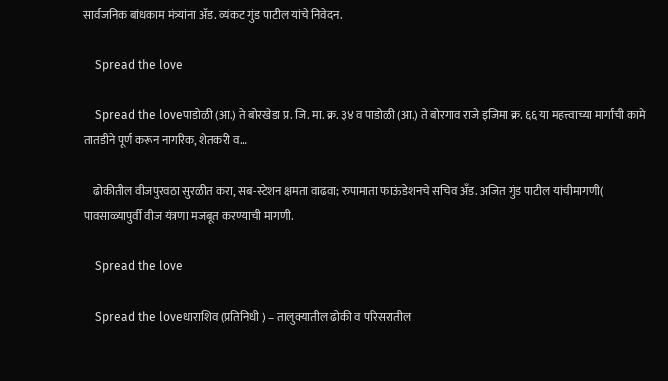सार्वजनिक बांधकाम मंत्र्यांना अ‍ॅड. व्यंकट गुंड पाटील यांचे निवेदन.

    Spread the love

    Spread the loveपाडोळी (आ.) ते बोरखेडा प्र. जि. मा. क्र. ३४ व पाडोळी (आ.) ते बोरगाव राजे इजिमा क्र. ६६ या महत्त्वाच्या मार्गांची कामे तातडीने पूर्ण करून नागरिक, शेतकरी व…

    ढोकीतील वीजपुरवठा सुरळीत करा, सब-स्टेशन क्षमता वाढवा; रुपामाता फाऊंडेशनचे सचिव अँड. अजित गुंड पाटील यांचीमागणी( पावसाळ्यापुर्वी वीज यंत्रणा मजबूत करण्याची मागणी.

    Spread the love

    Spread the loveधाराशिव (प्रतिनिधी ) – तालुक्यातील ढोकी व परिसरातील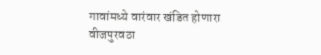गावांमध्ये वारंवार खंडित होणारा वीजपुरवठा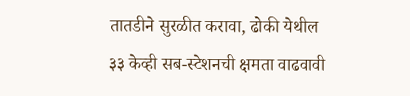तातडीने सुरळीत करावा, ढोकी येथील ३३ केव्ही सब-स्टेशनची क्षमता वाढवावी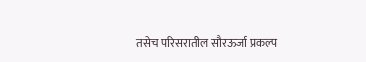तसेच परिसरातील सौरऊर्जा प्रकल्प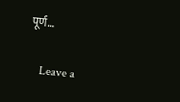पूर्ण…

    Leave a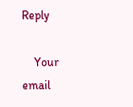Reply

    Your email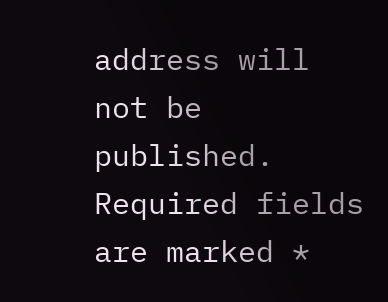address will not be published. Required fields are marked *